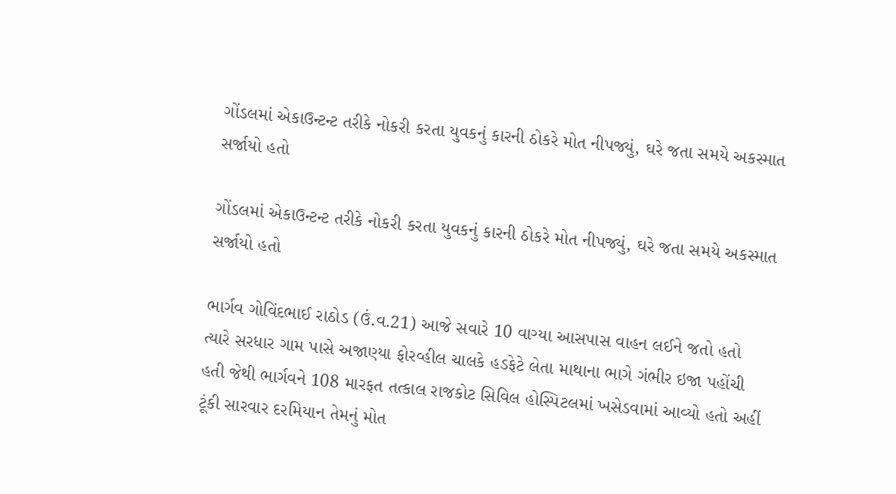ગોંડલમાં એકાઉન્ટન્ટ તરીકે નોકરી કરતા યુવકનું કારની ઠોકરે મોત નીપજ્યું, ઘરે જતા સમયે અકસ્માત સર્જાયો હતો

ગોંડલમાં એકાઉન્ટન્ટ તરીકે નોકરી કરતા યુવકનું કારની ઠોકરે મોત નીપજ્યું, ઘરે જતા સમયે અકસ્માત સર્જાયો હતો

ભાર્ગવ ગોવિંદભાઈ રાઠોડ (ઉં.વ.21) આજે સવારે 10 વાગ્યા આસપાસ વાહન લઈને જતો હતો ત્યારે સરધાર ગામ પાસે અજાણ્યા ફોરવ્હીલ ચાલકે હડફેટે લેતા માથાના ભાગે ગંભીર ઇજા પહોંચી હતી જેથી ભાર્ગવને 108 મારફત તત્કાલ રાજકોટ સિવિલ હોસ્પિટલમાં ખસેડવામાં આવ્યો હતો અહીં ટૂંકી સારવાર દરમિયાન તેમનું મોત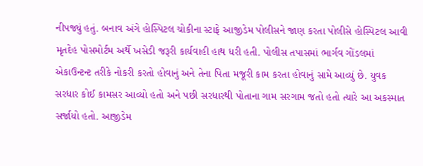નીપજ્યું હતું. બનાવ અંગે હોસ્પિટલ ચોકીના સ્ટાફે આજીડેમ પોલીસને જાણ કરતા પોલીસે હોસ્પિટલ આવી મૃતદેહ પોસમોર્ટમ અર્થે ખસેડી જરૂરી કાર્યવાહી હાથ ધરી હતી. પોલીસ તપાસમાં ભાર્ગવ ગોંડલમાં એકાઉન્ટન્ટ તરીકે નોકરી કરતો હોવાનું અને તેના પિતા મજૂરી કામ કરતા હોવાનું સામે આવ્યું છે. યુવક સરધાર કોઈ કામસર આવ્યો હતો અને પછી સરધારથી પોતાના ગામ સરગામ જતો હતો ત્યારે આ અકસ્માત સર્જાયો હતો. આજીડેમ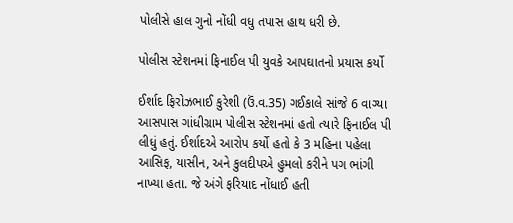પોલીસે હાલ ગુનો નોંધી વધુ તપાસ હાથ ધરી છે.

પોલીસ સ્ટેશનમાં ફિનાઈલ પી યુવકે આપઘાતનો પ્રયાસ કર્યો

ઈર્શાદ ફિરોઝભાઈ કુરેશી (ઉં.વ.35) ગઈકાલે સાંજે 6 વાગ્યા આસપાસ ગાંધીગ્રામ પોલીસ સ્ટેશનમાં હતો ત્યારે ફિનાઈલ પી લીધું હતું. ઈર્શાદએ આરોપ કર્યો હતો કે 3 મહિના પહેલા આસિફ, યાસીન, અને કુલદીપએ હુમલો કરીને પગ ભાંગી નાખ્યા હતા. જે અંગે ફરિયાદ નોંધાઈ હતી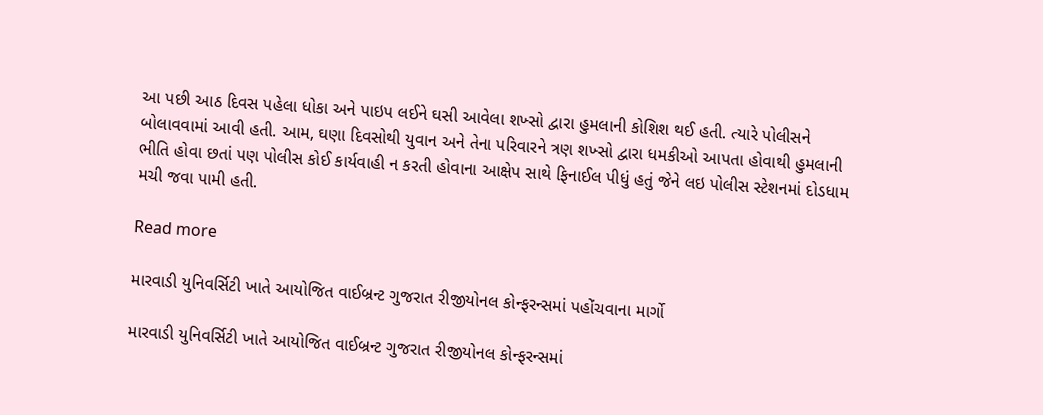આ પછી આઠ દિવસ પહેલા ધોકા અને પાઇપ લઈને ઘસી આવેલા શખ્સો દ્વારા હુમલાની કોશિશ થઈ હતી. ત્યારે પોલીસને બોલાવવામાં આવી હતી. આમ, ઘણા દિવસોથી યુવાન અને તેના પરિવારને ત્રણ શખ્સો દ્વારા ધમકીઓ આપતા હોવાથી હુમલાની ભીતિ હોવા છતાં પણ પોલીસ કોઈ કાર્યવાહી ન કરતી હોવાના આક્ષેપ સાથે ફિનાઈલ પીધું હતું જેને લઇ પોલીસ સ્ટેશનમાં દોડધામ મચી જવા પામી હતી.

Read more

મારવાડી યુનિવર્સિટી ખાતે આયોજિત વાઈબ્રન્ટ ગુજરાત રીજીયોનલ કોન્ફરન્સમાં પહોંચવાના માર્ગો

મારવાડી યુનિવર્સિટી ખાતે આયોજિત વાઈબ્રન્ટ ગુજરાત રીજીયોનલ કોન્ફરન્સમાં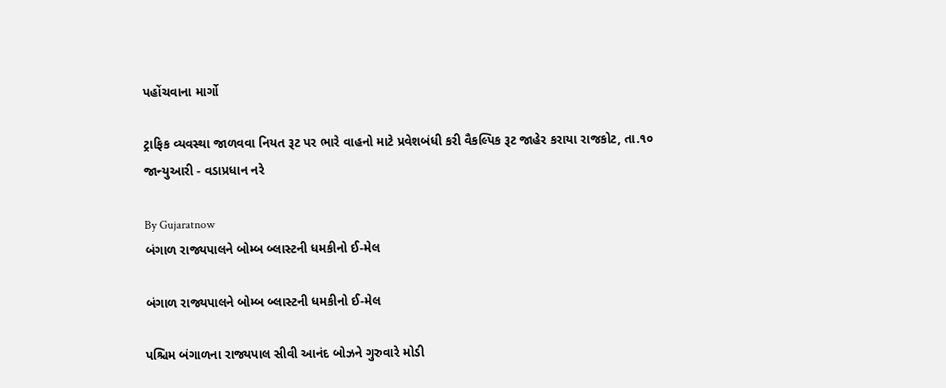પહોંચવાના માર્ગો

ટ્રાફિક વ્યવસ્થા જાળવવા નિયત રૂટ પર ભારે વાહનો માટે પ્રવેશબંધી કરી વૈકલ્પિક રૂટ જાહેર કરાયા રાજકોટ, તા.૧૦ જાન્યુઆરી - વડાપ્રધાન નરે

By Gujaratnow
બંગાળ રાજ્યપાલને બોમ્બ બ્લાસ્ટની ધમકીનો ઈ-મેલ

બંગાળ રાજ્યપાલને બોમ્બ બ્લાસ્ટની ધમકીનો ઈ-મેલ

પશ્ચિમ બંગાળના રાજ્યપાલ સીવી આનંદ બોઝને ગુરુવારે મોડી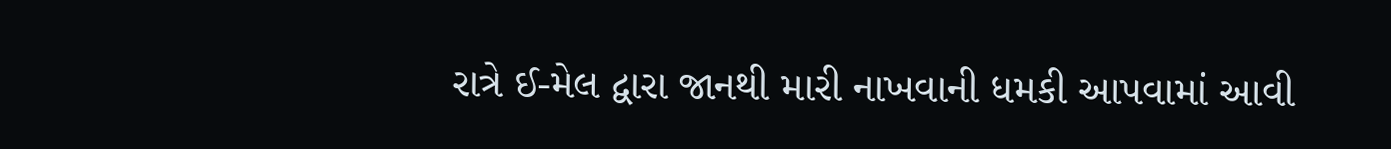રાત્રે ઈ-મેલ દ્વારા જાનથી મારી નાખવાની ધમકી આપવામાં આવી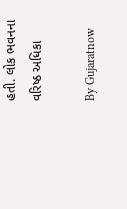હતી. લોક ભવનના વરિષ્ઠ અધિકા

By Gujaratnow